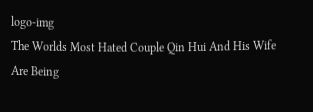logo-img
The Worlds Most Hated Couple Qin Hui And His Wife Are Being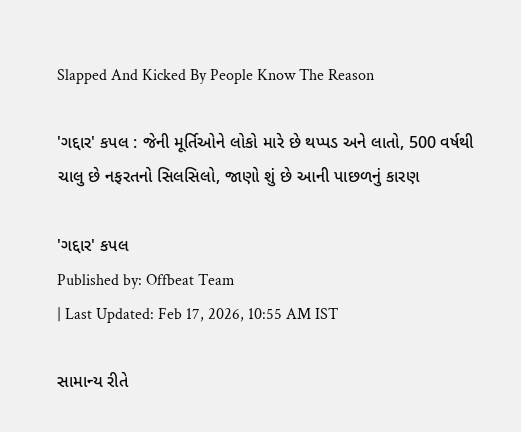Slapped And Kicked By People Know The Reason

'ગદ્દાર' કપલ : જેની મૂર્તિઓને લોકો મારે છે થપ્પડ અને લાતો, 500 વર્ષથી ચાલુ છે નફરતનો સિલસિલો, જાણો શું છે આની પાછળનું કારણ

'ગદ્દાર' કપલ
Published by: Offbeat Team
| Last Updated: Feb 17, 2026, 10:55 AM IST

સામાન્ય રીતે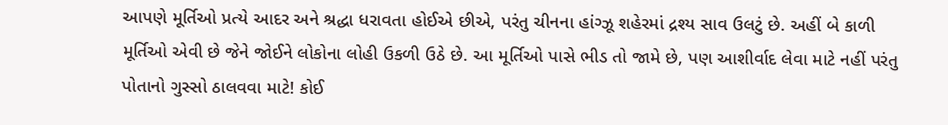આપણે મૂર્તિઓ પ્રત્યે આદર અને શ્રદ્ધા ધરાવતા હોઈએ છીએ, પરંતુ ચીનના હાંગ્ઝૂ શહેરમાં દ્રશ્ય સાવ ઉલટું છે. અહીં બે કાળી મૂર્તિઓ એવી છે જેને જોઈને લોકોના લોહી ઉકળી ઉઠે છે. આ મૂર્તિઓ પાસે ભીડ તો જામે છે, પણ આશીર્વાદ લેવા માટે નહીં પરંતુ પોતાનો ગુસ્સો ઠાલવવા માટે! કોઈ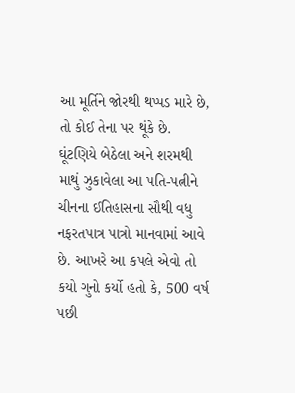આ મૂર્તિને જોરથી થપ્પડ મારે છે, તો કોઈ તેના પર થૂંકે છે. ઘૂંટણિયે બેઠેલા અને શરમથી માથું ઝુકાવેલા આ પતિ-પત્નીને ચીનના ઈતિહાસના સૌથી વધુ નફરતપાત્ર પાત્રો માનવામાં આવે છે. આખરે આ કપલે એવો તો કયો ગુનો કર્યો હતો કે, 500 વર્ષ પછી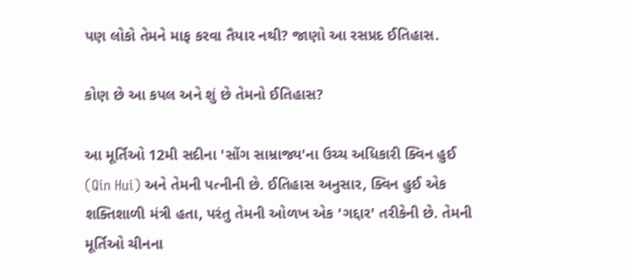પણ લોકો તેમને માફ કરવા તૈયાર નથી? જાણો આ રસપ્રદ ઈતિહાસ.

કોણ છે આ કપલ અને શું છે તેમનો ઈતિહાસ?

આ મૂર્તિઓ 12મી સદીના 'સોંગ સામ્રાજ્ય'ના ઉચ્ચ અધિકારી ક્વિન હુઈ (Qin Hui) અને તેમની પત્નીની છે. ઈતિહાસ અનુસાર, ક્વિન હુઈ એક શક્તિશાળી મંત્રી હતા, પરંતુ તેમની ઓળખ એક 'ગદ્દાર' તરીકેની છે. તેમની મૂર્તિઓ ચીનના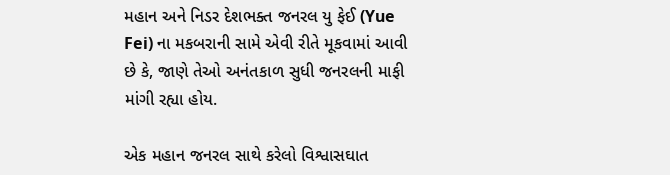મહાન અને નિડર દેશભક્ત જનરલ યુ ફેઈ (Yue Fei) ના મકબરાની સામે એવી રીતે મૂકવામાં આવી છે કે, જાણે તેઓ અનંતકાળ સુધી જનરલની માફી માંગી રહ્યા હોય.

એક મહાન જનરલ સાથે કરેલો વિશ્વાસઘાત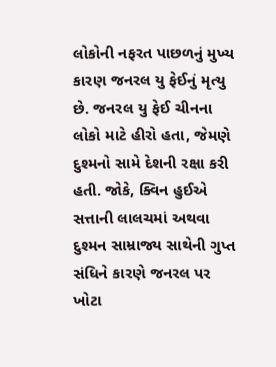લોકોની નફરત પાછળનું મુખ્ય કારણ જનરલ યુ ફેઈનું મૃત્યુ છે. જનરલ યુ ફેઈ ચીનના લોકો માટે હીરો હતા, જેમણે દુશ્મનો સામે દેશની રક્ષા કરી હતી. જોકે, ક્વિન હુઈએ સત્તાની લાલચમાં અથવા દુશ્મન સામ્રાજ્ય સાથેની ગુપ્ત સંધિને કારણે જનરલ પર ખોટા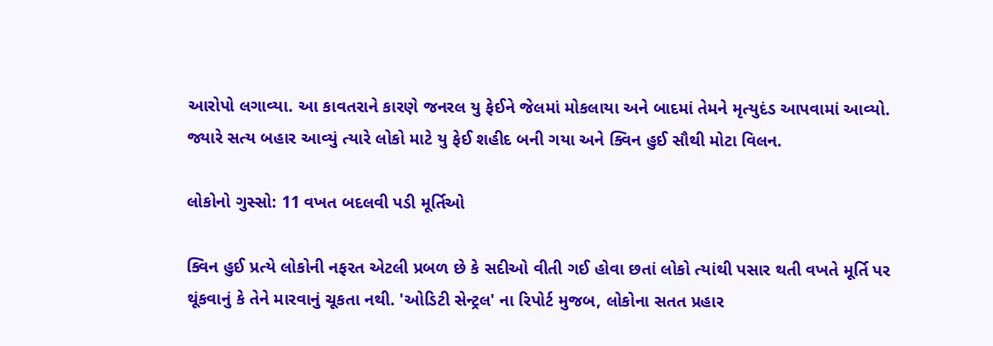આરોપો લગાવ્યા. આ કાવતરાને કારણે જનરલ યુ ફેઈને જેલમાં મોકલાયા અને બાદમાં તેમને મૃત્યુદંડ આપવામાં આવ્યો. જ્યારે સત્ય બહાર આવ્યું ત્યારે લોકો માટે યુ ફેઈ શહીદ બની ગયા અને ક્વિન હુઈ સૌથી મોટા વિલન.

લોકોનો ગુસ્સો: 11 વખત બદલવી પડી મૂર્તિઓ

ક્વિન હુઈ પ્રત્યે લોકોની નફરત એટલી પ્રબળ છે કે સદીઓ વીતી ગઈ હોવા છતાં લોકો ત્યાંથી પસાર થતી વખતે મૂર્તિ પર થૂંકવાનું કે તેને મારવાનું ચૂકતા નથી. 'ઓડિટી સેન્ટ્રલ' ના રિપોર્ટ મુજબ, લોકોના સતત પ્રહાર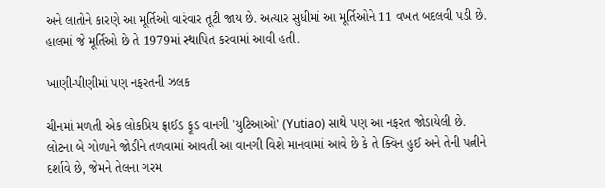અને લાતોને કારણે આ મૂર્તિઓ વારંવાર તૂટી જાય છે. અત્યાર સુધીમાં આ મૂર્તિઓને 11 વખત બદલવી પડી છે. હાલમાં જે મૂર્તિઓ છે તે 1979માં સ્થાપિત કરવામાં આવી હતી.

ખાણી-પીણીમાં પણ નફરતની ઝલક

ચીનમાં મળતી એક લોકપ્રિય ફ્રાઈડ ફૂડ વાનગી 'યુટિઆઓ' (Yutiao) સાથે પણ આ નફરત જોડાયેલી છે. લોટના બે ગોળાને જોડીને તળવામાં આવતી આ વાનગી વિશે માનવામાં આવે છે કે તે ક્વિન હુઈ અને તેની પત્નીને દર્શાવે છે, જેમને તેલના ગરમ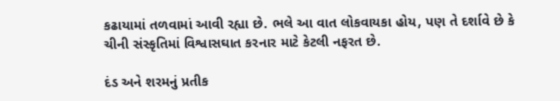કઢાયામાં તળવામાં આવી રહ્યા છે. ભલે આ વાત લોકવાયકા હોય, પણ તે દર્શાવે છે કે ચીની સંસ્કૃતિમાં વિશ્વાસઘાત કરનાર માટે કેટલી નફરત છે.

દંડ અને શરમનું પ્રતીક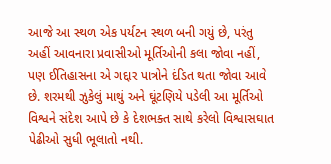આજે આ સ્થળ એક પર્યટન સ્થળ બની ગયું છે, પરંતુ અહીં આવનારા પ્રવાસીઓ મૂર્તિઓની કલા જોવા નહીં, પણ ઈતિહાસના એ ગદ્દાર પાત્રોને દંડિત થતા જોવા આવે છે. શરમથી ઝુકેલું માથું અને ઘૂંટણિયે પડેલી આ મૂર્તિઓ વિશ્વને સંદેશ આપે છે કે દેશભક્ત સાથે કરેલો વિશ્વાસઘાત પેઢીઓ સુધી ભૂલાતો નથી.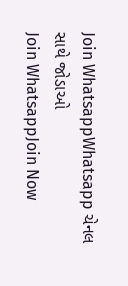Join WhatsappWhatsapp ચેનલ સાથે જોડાઓ
Join WhatsappJoin Now